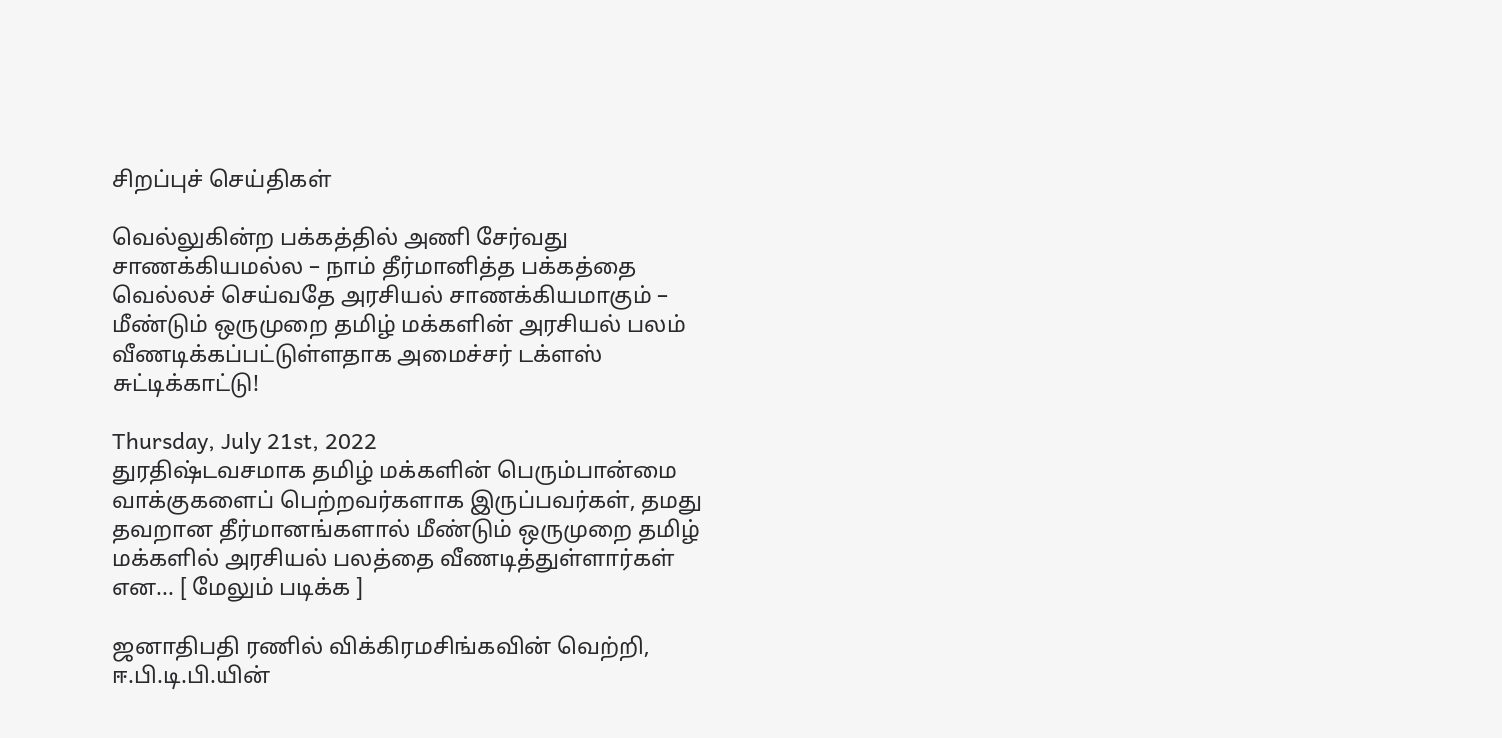சிறப்புச் செய்திகள்

வெல்லுகின்ற பக்கத்தில் அணி சேர்வது சாணக்கியமல்ல – நாம் தீர்மானித்த பக்கத்தை வெல்லச் செய்வதே அரசியல் சாணக்கியமாகும் – மீண்டும் ஒருமுறை தமிழ் மக்களின் அரசியல் பலம் வீணடிக்கப்பட்டுள்ளதாக அமைச்சர் டக்ளஸ் சுட்டிக்காட்டு!

Thursday, July 21st, 2022
துரதிஷ்டவசமாக தமிழ் மக்களின் பெரும்பான்மை வாக்குகளைப் பெற்றவர்களாக இருப்பவர்கள், தமது தவறான தீர்மானங்களால் மீண்டும் ஒருமுறை தமிழ் மக்களில் அரசியல் பலத்தை வீணடித்துள்ளார்கள் என... [ மேலும் படிக்க ]

ஜனாதிபதி ரணில் விக்கிரமசிங்கவின் வெற்றி, ஈ.பி.டி.பி.யின்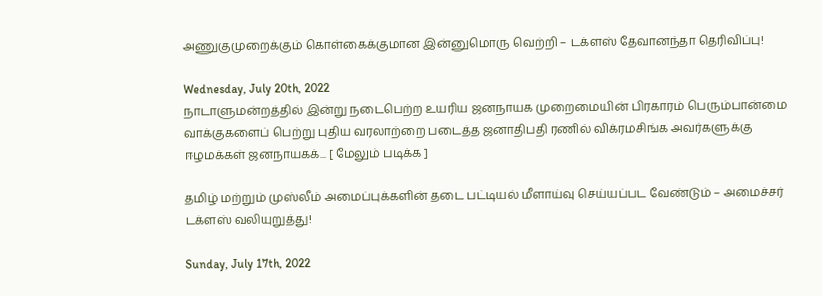அணுகுமுறைக்கும் கொள்கைக்குமான இன்னுமொரு வெற்றி – டக்ளஸ் தேவானந்தா தெரிவிப்பு!

Wednesday, July 20th, 2022
நாடாளுமன்றத்தில் இன்று நடைபெற்ற உயரிய ஜனநாயக முறைமையின் பிரகாரம் பெரும்பான்மை வாக்குகளைப் பெற்று புதிய வரலாற்றை படைத்த ஜனாதிபதி ரணில் விக்ரமசிங்க அவர்களுக்கு ஈழமக்கள் ஜனநாயகக்... [ மேலும் படிக்க ]

தமிழ் மற்றும் முஸ்லீம் அமைப்புக்களின் தடை பட்டியல் மீளாய்வு செய்யப்பட வேண்டும் – அமைச்சர் டக்ளஸ் வலியுறுத்து!

Sunday, July 17th, 2022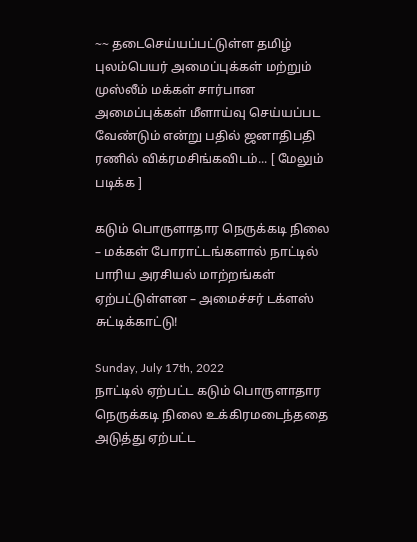~~ தடைசெய்யப்பட்டுள்ள தமிழ் புலம்பெயர் அமைப்புக்கள் மற்றும் முஸ்லீம் மக்கள் சார்பான அமைப்புக்கள் மீளாய்வு செய்யப்பட வேண்டும் என்று பதில் ஜனாதிபதி ரணில் விக்ரமசிங்கவிடம்... [ மேலும் படிக்க ]

கடும் பொருளாதார நெருக்கடி நிலை – மக்கள் போராட்டங்களால் நாட்டில் பாரிய அரசியல் மாற்றங்கள் ஏற்பட்டுள்ளன – அமைச்சர் டக்ளஸ் சுட்டிக்காட்டு!

Sunday, July 17th, 2022
நாட்டில் ஏற்பட்ட கடும் பொருளாதார நெருக்கடி நிலை உக்கிரமடைந்ததை அடுத்து ஏற்பட்ட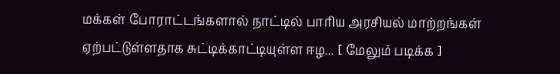மக்கள் போராட்டங்களால் நாட்டில் பாரிய அரசியல் மாற்றங்கள் ஏற்பட்டுள்ளதாக சுட்டிக்காட்டியுள்ள ஈழ... [ மேலும் படிக்க ]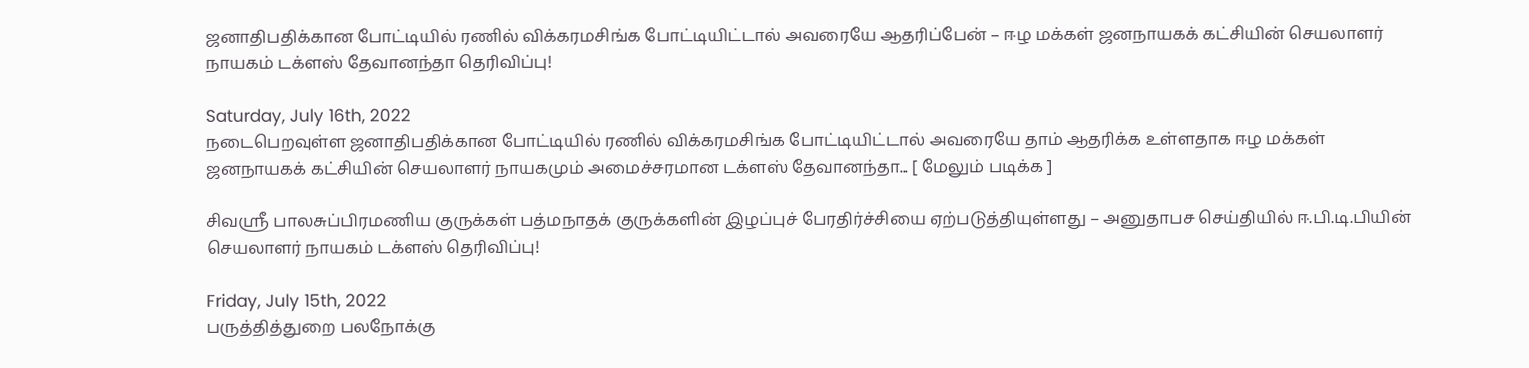ஜனாதிபதிக்கான போட்டியில் ரணில் விக்கரமசிங்க போட்டியிட்டால் அவரையே ஆதரிப்பேன் – ஈழ மக்கள் ஜனநாயகக் கட்சியின் செயலாளர் நாயகம் டக்ளஸ் தேவானந்தா தெரிவிப்பு!

Saturday, July 16th, 2022
நடைபெறவுள்ள ஜனாதிபதிக்கான போட்டியில் ரணில் விக்கரமசிங்க போட்டியிட்டால் அவரையே தாம் ஆதரிக்க உள்ளதாக ஈழ மக்கள் ஜனநாயகக் கட்சியின் செயலாளர் நாயகமும் அமைச்சரமான டக்ளஸ் தேவானந்தா... [ மேலும் படிக்க ]

சிவஸ்ரீ பாலசுப்பிரமணிய குருக்கள் பத்மநாதக் குருக்களின் இழப்புச் பேரதிர்ச்சியை ஏற்படுத்தியுள்ளது – அனுதாபச செய்தியில் ஈ.பி.டி.பியின் செயலாளர் நாயகம் டக்ளஸ் தெரிவிப்பு!

Friday, July 15th, 2022
பருத்தித்துறை பலநோக்கு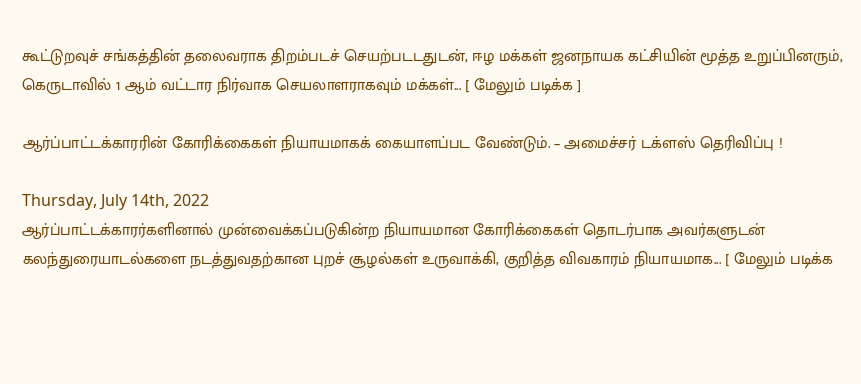கூட்டுறவுச் சங்கத்தின் தலைவராக திறம்படச் செயற்படடதுடன், ஈழ மக்கள் ஜனநாயக கட்சியின் மூத்த உறுப்பினரும், கெருடாவில் 1 ஆம் வட்டார நிர்வாக செயலாளராகவும் மக்கள்... [ மேலும் படிக்க ]

ஆர்ப்பாட்டக்காரரின் கோரிக்கைகள் நியாயமாகக் கையாளப்பட வேண்டும். – அமைச்சர் டக்ளஸ் தெரிவிப்பு !

Thursday, July 14th, 2022
ஆர்ப்பாட்டக்காரர்களினால் முன்வைக்கப்படுகின்ற நியாயமான கோரிக்கைகள் தொடர்பாக அவர்களுடன் கலந்துரையாடல்களை நடத்துவதற்கான புறச் சூழல்கள் உருவாக்கி, குறித்த விவகாரம் நியாயமாக... [ மேலும் படிக்க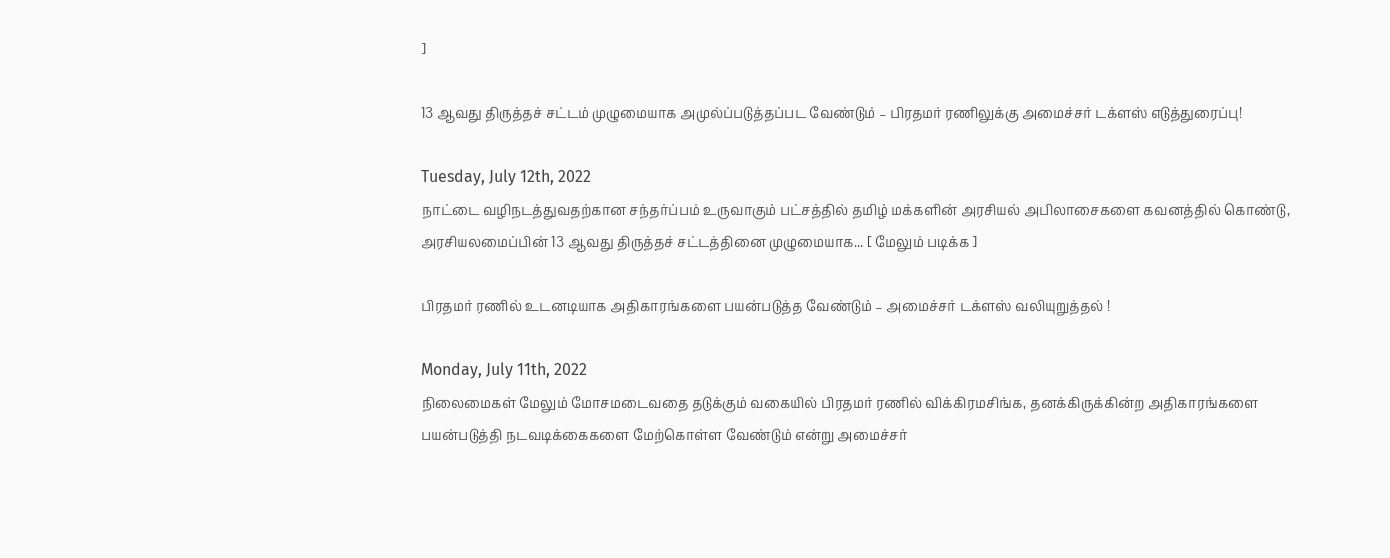]

13 ஆவது திருத்தச் சட்டம் முழுமையாக அமுல்ப்படுத்தப்பட வேண்டும் – பிரதமர் ரணிலுக்கு அமைச்சர் டக்ளஸ் எடுத்துரைப்பு!

Tuesday, July 12th, 2022
நாட்டை வழிநடத்துவதற்கான சந்தர்ப்பம் உருவாகும் பட்சத்தில் தமிழ் மக்களின் அரசியல் அபிலாசைகளை கவனத்தில் கொண்டு, அரசியலமைப்பின் 13 ஆவது திருத்தச் சட்டத்தினை முழுமையாக... [ மேலும் படிக்க ]

பிரதமர் ரணில் உடனடியாக அதிகாரங்களை பயன்படுத்த வேண்டும் – அமைச்சர் டக்ளஸ் வலியுறுத்தல் !

Monday, July 11th, 2022
நிலைமைகள் மேலும் மோசமடைவதை தடுக்கும் வகையில் பிரதமர் ரணில் விக்கிரமசிங்க, தனக்கிருக்கின்ற அதிகாரங்களை பயன்படுத்தி நடவடிக்கைகளை மேற்கொள்ள வேண்டும் என்று அமைச்சர்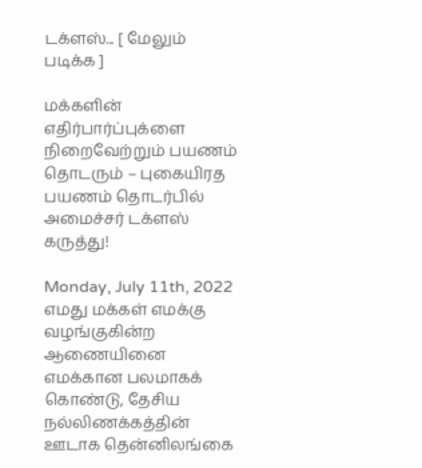டக்ளஸ்... [ மேலும் படிக்க ]

மக்களின் எதிர்பார்ப்புக்ளை நிறைவேற்றும் பயணம் தொடரும் – புகையிரத பயணம் தொடர்பில் அமைச்சர் டக்ளஸ் கருத்து!

Monday, July 11th, 2022
எமது மக்கள் எமக்கு வழங்குகின்ற ஆணையினை எமக்கான பலமாகக் கொண்டு, தேசிய நல்லிணக்கத்தின் ஊடாக தென்னிலங்கை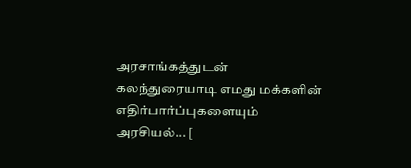அரசாங்கத்துடன் கலந்துரையாடி எமது மக்களின் எதிர்பார்ப்புகளையும் அரசியல்... [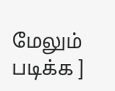மேலும் படிக்க ]